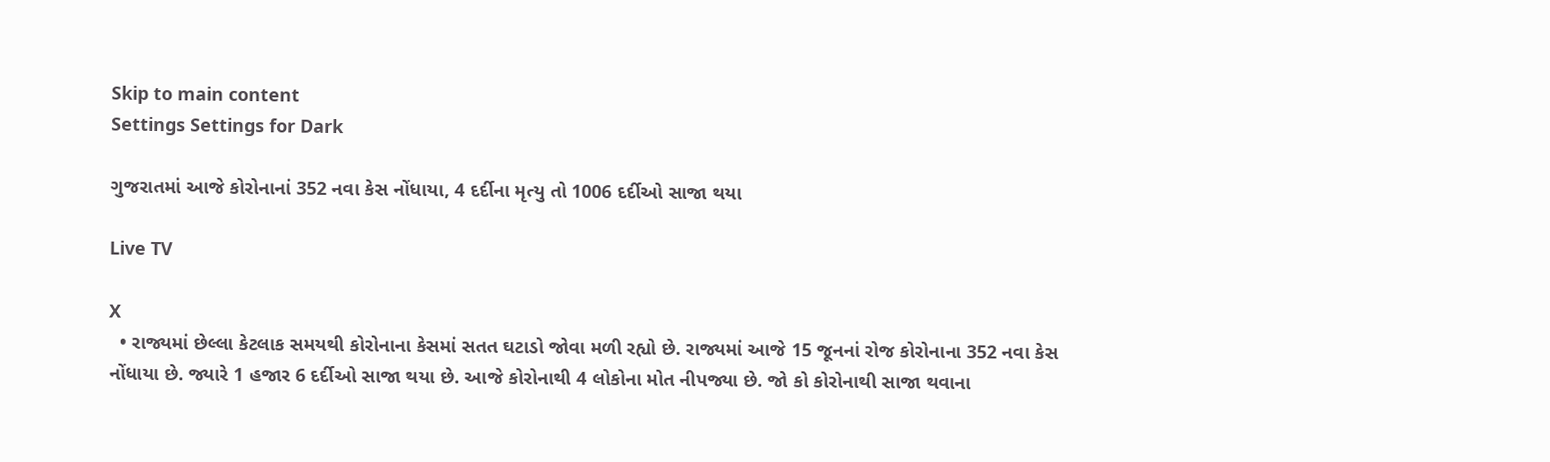Skip to main content
Settings Settings for Dark

ગુજરાતમાં આજે કોરોનાનાં 352 નવા કેસ નોંધાયા, 4 દર્દીના મૃત્યુ તો 1006 દર્દીઓ સાજા થયા

Live TV

X
  • રાજ્યમાં છેલ્લા કેટલાક સમયથી કોરોનાના કેસમાં સતત ઘટાડો જોવા મળી રહ્યો છે. રાજ્યમાં આજે 15 જૂનનાં રોજ કોરોનાના 352 નવા કેસ નોંધાયા છે. જ્યારે 1 હજાર 6 દર્દીઓ સાજા થયા છે. આજે કોરોનાથી 4 લોકોના મોત નીપજ્યા છે. જો કો કોરોનાથી સાજા થવાના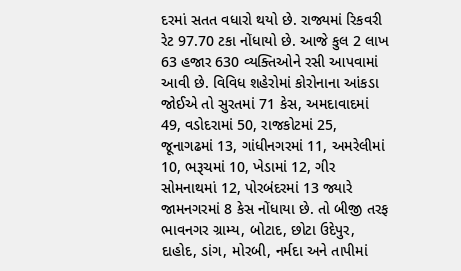દરમાં સતત વધારો થયો છે. રાજ્યમાં રિકવરી રેટ 97.70 ટકા નોંધાયો છે. આજે કુલ 2 લાખ 63 હજાર 630 વ્યક્તિઓને રસી આપવામાં આવી છે. વિવિધ શહેરોમાં કોરોનાના આંકડા જોઈએ તો સુરતમાં 71 કેસ, અમદાવાદમાં 49, વડોદરામાં 50, રાજકોટમાં 25, જૂનાગઢમાં 13, ગાંધીનગરમાં 11, અમરેલીમાં 10, ભરૂચમાં 10, ખેડામાં 12, ગીર સોમનાથમાં 12, પોરબંદરમાં 13 જ્યારે જામનગરમાં 8 કેસ નોંધાયા છે. તો બીજી તરફ ભાવનગર ગ્રામ્ય, બોટાદ, છોટા ઉદેપુર, દાહોદ, ડાંગ, મોરબી, નર્મદા અને તાપીમાં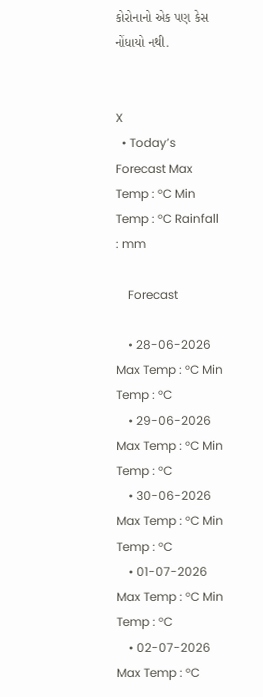કોરોનાનો એક પણ કેસ નોંધાયો નથી.


X
  • Today’s Forecast Max Temp : °C Min Temp : °C Rainfall : mm

    Forecast

    • 28-06-2026 Max Temp : °C Min Temp : °C
    • 29-06-2026 Max Temp : °C Min Temp : °C
    • 30-06-2026 Max Temp : °C Min Temp : °C
    • 01-07-2026 Max Temp : °C Min Temp : °C
    • 02-07-2026 Max Temp : °C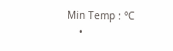Min Temp : °C
    •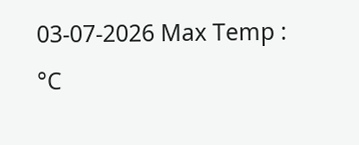03-07-2026 Max Temp : °C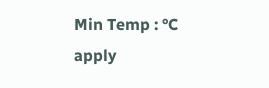Min Temp : °C
apply